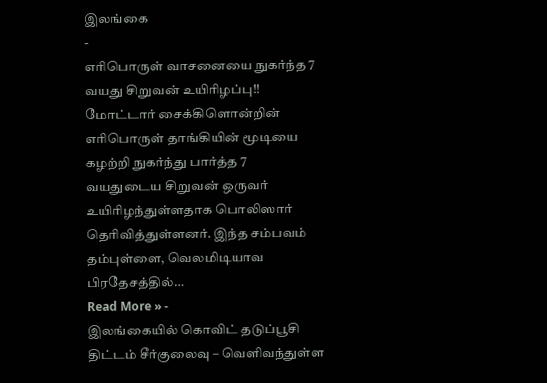இலங்கை
-
எரிபொருள் வாசனையை நுகர்ந்த 7 வயது சிறுவன் உயிரிழப்பு!!
மோட்டார் சைக்கிளொன்றின் எரிபொருள் தாங்கியின் மூடியை கழற்றி நுகர்ந்து பார்த்த 7 வயதுடைய சிறுவன் ஒருவர் உயிரிழந்துள்ளதாக பொலிஸார் தெரிவித்துள்ளனர். இந்த சம்பவம் தம்புள்ளை, வெலமிடியாவ பிரதேசத்தில்…
Read More » -
இலங்கையில் கொவிட் தடுப்பூசி திட்டம் சீர்குலைவு – வெளிவந்துள்ள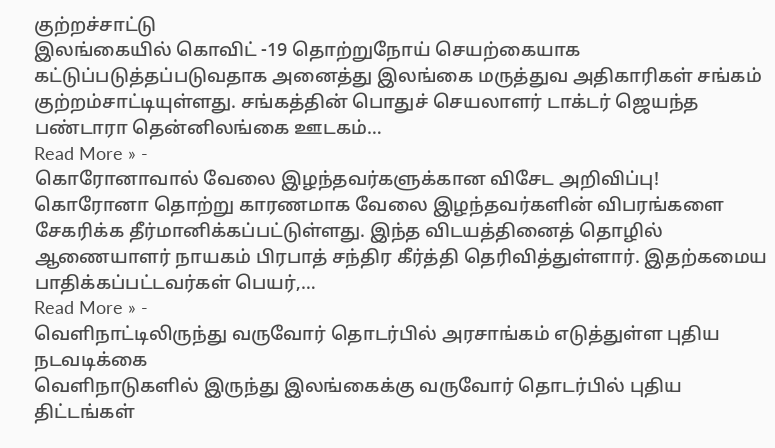குற்றச்சாட்டு
இலங்கையில் கொவிட் -19 தொற்றுநோய் செயற்கையாக கட்டுப்படுத்தப்படுவதாக அனைத்து இலங்கை மருத்துவ அதிகாரிகள் சங்கம் குற்றம்சாட்டியுள்ளது. சங்கத்தின் பொதுச் செயலாளர் டாக்டர் ஜெயந்த பண்டாரா தென்னிலங்கை ஊடகம்…
Read More » -
கொரோனாவால் வேலை இழந்தவர்களுக்கான விசேட அறிவிப்பு!
கொரோனா தொற்று காரணமாக வேலை இழந்தவர்களின் விபரங்களை சேகரிக்க தீர்மானிக்கப்பட்டுள்ளது. இந்த விடயத்தினைத் தொழில் ஆணையாளர் நாயகம் பிரபாத் சந்திர கீர்த்தி தெரிவித்துள்ளார். இதற்கமைய பாதிக்கப்பட்டவர்கள் பெயர்,…
Read More » -
வெளிநாட்டிலிருந்து வருவோர் தொடர்பில் அரசாங்கம் எடுத்துள்ள புதிய நடவடிக்கை
வெளிநாடுகளில் இருந்து இலங்கைக்கு வருவோர் தொடர்பில் புதிய திட்டங்கள்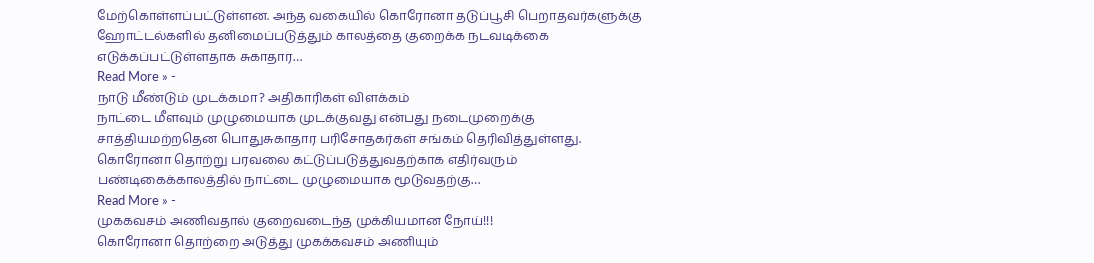மேற்கொள்ளப்பட்டுள்ளன. அந்த வகையில் கொரோனா தடுப்பூசி பெறாதவர்களுக்கு ஹோட்டல்களில் தனிமைப்படுத்தும் காலத்தை குறைக்க நடவடிக்கை எடுக்கப்பட்டுள்ளதாக சுகாதார…
Read More » -
நாடு மீண்டும் முடக்கமா? அதிகாரிகள் விளக்கம்
நாட்டை மீளவும் முழுமையாக முடக்குவது என்பது நடைமுறைக்கு சாத்தியமற்றதென பொதுசுகாதார பரிசோதகர்கள் சங்கம் தெரிவித்துள்ளது. கொரோனா தொற்று பரவலை கட்டுப்படுத்துவதற்காக எதிர்வரும் பண்டிகைக்காலத்தில் நாட்டை முழுமையாக மூடுவதற்கு…
Read More » -
முககவசம் அணிவதால் குறைவடைந்த முக்கியமான நோய்!!!
கொரோனா தொற்றை அடுத்து முகக்கவசம் அணியும்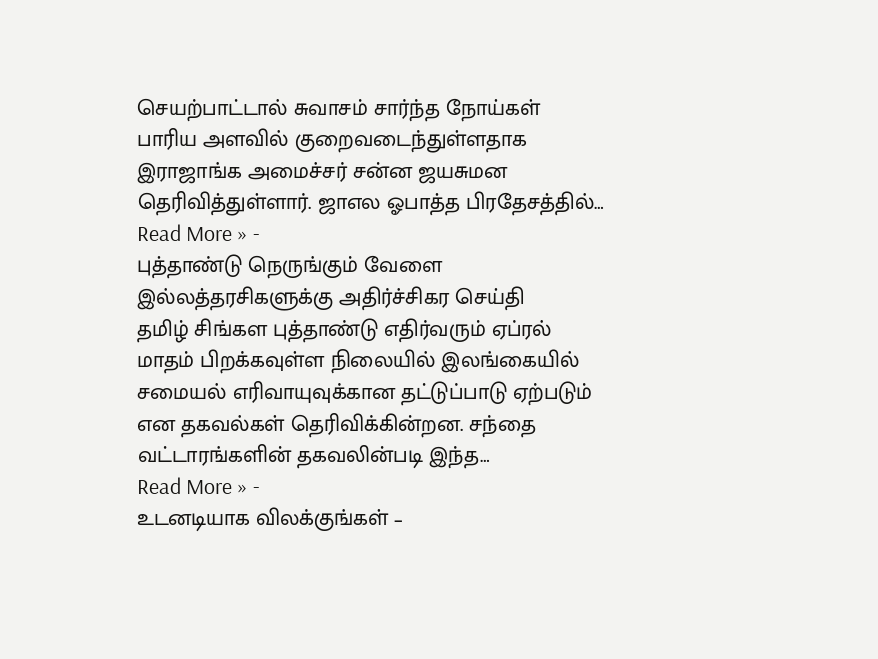செயற்பாட்டால் சுவாசம் சார்ந்த நோய்கள் பாரிய அளவில் குறைவடைந்துள்ளதாக இராஜாங்க அமைச்சர் சன்ன ஜயசுமன தெரிவித்துள்ளார். ஜாஎல ஓபாத்த பிரதேசத்தில்…
Read More » -
புத்தாண்டு நெருங்கும் வேளை இல்லத்தரசிகளுக்கு அதிர்ச்சிகர செய்தி
தமிழ் சிங்கள புத்தாண்டு எதிர்வரும் ஏப்ரல் மாதம் பிறக்கவுள்ள நிலையில் இலங்கையில் சமையல் எரிவாயுவுக்கான தட்டுப்பாடு ஏற்படும் என தகவல்கள் தெரிவிக்கின்றன. சந்தை வட்டாரங்களின் தகவலின்படி இந்த…
Read More » -
உடனடியாக விலக்குங்கள் –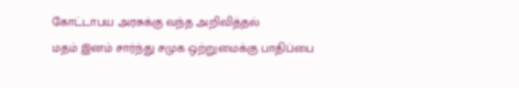கோட்டாபய அரசுக்கு வந்த அறிவித்தல்
மதம் இனம் சார்ந்து சமுக ஒற்றுமைக்கு பாதிப்பை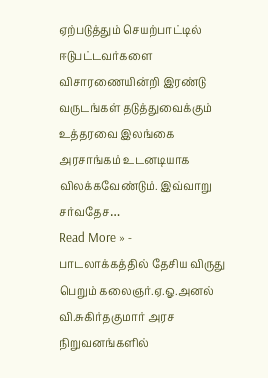ஏற்படுத்தும் செயற்பாட்டில் ஈடுபட்டவர்களை விசாரணையின்றி இரண்டு வருடங்கள் தடுத்துவைக்கும் உத்தரவை இலங்கை அரசாங்கம் உடனடியாக விலக்கவேண்டும். இவ்வாறு சர்வதேச…
Read More » -
பாடலாக்கத்தில் தேசிய விருது பெறும் கலைஞர்.ஏ.ஓ.அனல்
வி.சுகிர்தகுமார் அரச நிறுவனங்களில்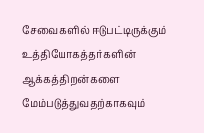சேவைகளில் ஈடுபட்டிருக்கும் உத்தியோகத்தர்களின் ஆக்கத்திறன்களை மேம்படுத்துவதற்காகவும்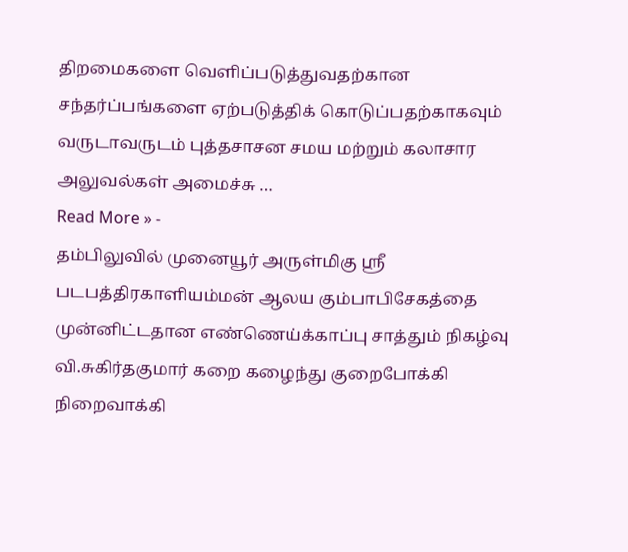திறமைகளை வெளிப்படுத்துவதற்கான சந்தர்ப்பங்களை ஏற்படுத்திக் கொடுப்பதற்காகவும் வருடாவருடம் புத்தசாசன சமய மற்றும் கலாசார அலுவல்கள் அமைச்சு …
Read More » -
தம்பிலுவில் முனையூர் அருள்மிகு ஸ்ரீ படபத்திரகாளியம்மன் ஆலய கும்பாபிசேகத்தை முன்னிட்டதான எண்ணெய்க்காப்பு சாத்தும் நிகழ்வு
வி.சுகிர்தகுமார் கறை கழைந்து குறைபோக்கி நிறைவாக்கி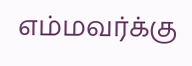எம்மவர்க்கு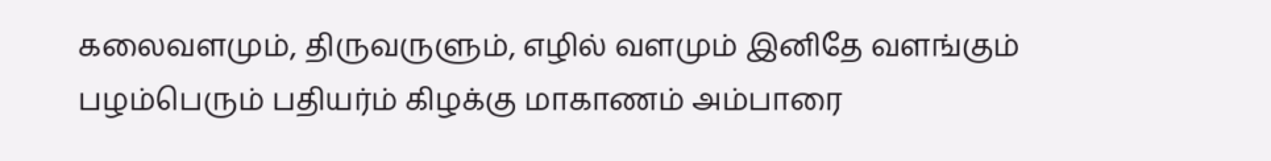கலைவளமும், திருவருளும், எழில் வளமும் இனிதே வளங்கும் பழம்பெரும் பதியர்ம் கிழக்கு மாகாணம் அம்பாரை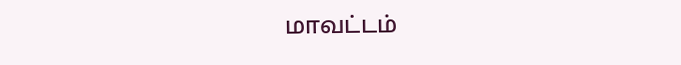மாவட்டம்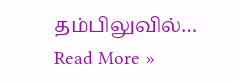தம்பிலுவில்…
Read More »